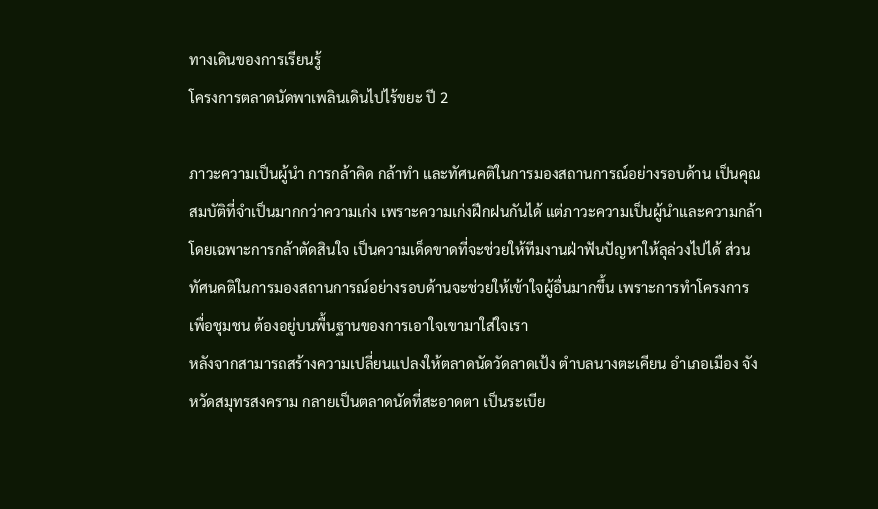ทางเดินของการเรียนรู้
โครงการตลาดนัดพาเพลินเดินไปไร้ขยะ ปี 2

ภาวะความเป็นผู้นำ การกล้าคิด กล้าทำ และทัศนคติในการมองสถานการณ์อย่างรอบด้าน เป็นคุณสมบัติที่จำเป็นมากกว่าความเก่ง เพราะความเก่งฝึกฝนกันได้ แต่ภาวะความเป็นผู้นำและความกล้า โดยเฉพาะการกล้าตัดสินใจ เป็นความเด็ดขาดที่จะช่วยให้ทีมงานฝ่าฟันปัญหาให้ลุล่วงไปได้ ส่วนทัศนคติในการมองสถานการณ์อย่างรอบด้านจะช่วยให้เข้าใจผู้อื่นมากขึ้น เพราะการทำโครงการเพื่อชุมชน ต้องอยู่บนพื้นฐานของการเอาใจเขามาใส่ใจเรา
หลังจากสามารถสร้างความเปลี่ยนแปลงให้ตลาดนัดวัดลาดเป้ง ตำบลนางตะเคียน อำเภอเมือง จังหวัดสมุทรสงคราม กลายเป็นตลาดนัดที่สะอาดตา เป็นระเบีย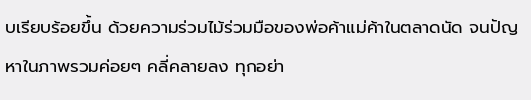บเรียบร้อยขึ้น ด้วยความร่วมไม้ร่วมมือของพ่อค้าแม่ค้าในตลาดนัด จนปัญหาในภาพรวมค่อยๆ คลี่คลายลง ทุกอย่า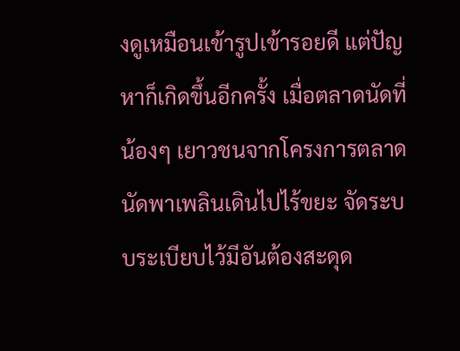งดูเหมือนเข้ารูปเข้ารอยดี แต่ปัญหาก็เกิดขึ้นอีกครั้ง เมื่อตลาดนัดที่น้องๆ เยาวชนจากโครงการตลาดนัดพาเพลินเดินไปไร้ขยะ จัดระบบระเบียบไว้มีอันต้องสะดุด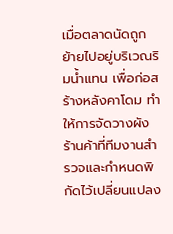เมื่อตลาดนัดถูกย้ายไปอยู่บริเวณริมน้ำแทน เพื่อก่อสร้างหลังคาโดม ทำให้การจัดวางผังร้านค้าที่ทีมงานสำรวจและกำหนดพิกัดไว้เปลี่ยนแปลง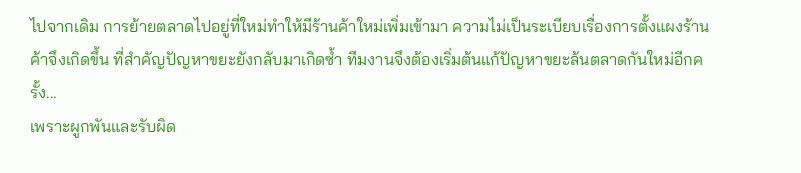ไปจากเดิม การย้ายตลาดไปอยู่ที่ใหม่ทำให้มีร้านค้าใหม่เพิ่มเข้ามา ความไม่เป็นระเบียบเรื่องการตั้งแผงร้านค้าจึงเกิดขึ้น ที่สำคัญปัญหาขยะยังกลับมาเกิดซ้ำ ทีมงานจึงต้องเริ่มต้นแก้ปัญหาขยะล้นตลาดกันใหม่อีกครั้ง...
เพราะผูกพันและรับผิด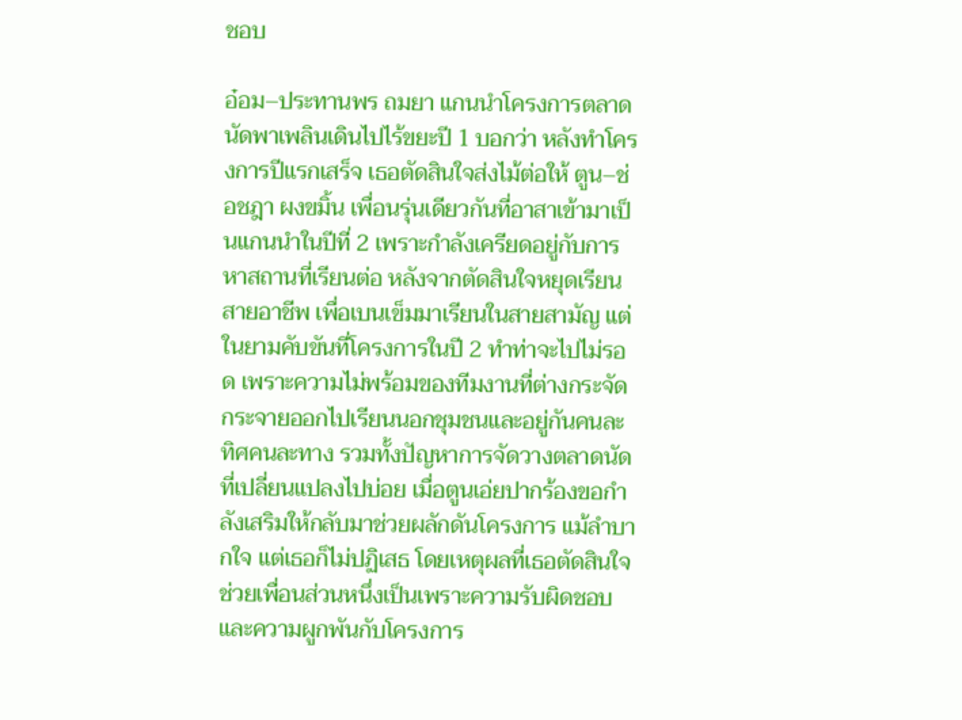ชอบ

อ๋อม–ประทานพร ถมยา แกนนำโครงการตลาดนัดพาเพลินเดินไปไร้ขยะปี 1 บอกว่า หลังทำโครงการปีแรกเสร็จ เธอตัดสินใจส่งไม้ต่อให้ ตูน–ช่อชฎา ผงขมิ้น เพื่อนรุ่นเดียวกันที่อาสาเข้ามาเป็นแกนนำในปีที่ 2 เพราะกำลังเครียดอยู่กับการหาสถานที่เรียนต่อ หลังจากตัดสินใจหยุดเรียนสายอาชีพ เพื่อเบนเข็มมาเรียนในสายสามัญ แต่ในยามคับขันที่โครงการในปี 2 ทำท่าจะไปไม่รอด เพราะความไม่พร้อมของทีมงานที่ต่างกระจัดกระจายออกไปเรียนนอกชุมชนและอยู่กันคนละทิศคนละทาง รวมทั้งปัญหาการจัดวางตลาดนัดที่เปลี่ยนแปลงไปบ่อย เมื่อตูนเอ่ยปากร้องขอกำลังเสริมให้กลับมาช่วยผลักดันโครงการ แม้ลำบากใจ แต่เธอก็ไม่ปฏิเสธ โดยเหตุผลที่เธอตัดสินใจช่วยเพื่อนส่วนหนึ่งเป็นเพราะความรับผิดชอบและความผูกพันกับโครงการ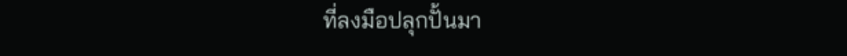ที่ลงมือปลุกปั้นมา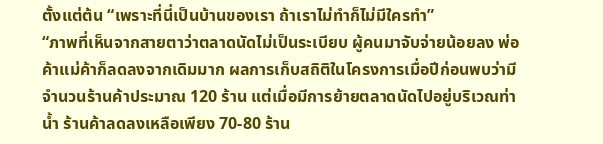ตั้งแต่ต้น “เพราะที่นี่เป็นบ้านของเรา ถ้าเราไม่ทำก็ไม่มีใครทำ”
“ภาพที่เห็นจากสายตาว่าตลาดนัดไม่เป็นระเบียบ ผู้คนมาจับจ่ายน้อยลง พ่อค้าแม่ค้าก็ลดลงจากเดิมมาก ผลการเก็บสถิติในโครงการเมื่อปีก่อนพบว่ามีจำนวนร้านค้าประมาณ 120 ร้าน แต่เมื่อมีการย้ายตลาดนัดไปอยู่บริเวณท่าน้ำ ร้านค้าลดลงเหลือเพียง 70-80 ร้าน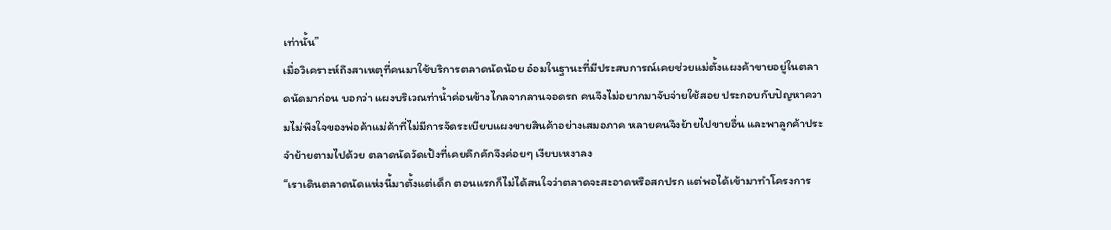เท่านั้น”
เมื่อวิเคราะห์ถึงสาเหตุที่คนมาใช้บริการตลาดนัดน้อย อ๋อมในฐานะที่มีประสบการณ์เคยช่วยแม่ตั้งแผงค้าขายอยู่ในตลาดนัดมาก่อน บอกว่า แผงบริเวณท่าน้ำค่อนข้างไกลจากลานจอดรถ คนจึงไม่อยากมาจับจ่ายใช้สอย ประกอบกับปัญหาความไม่พึงใจของพ่อค้าแม่ค้าที่ไม่มีการจัดระเบียบแผงขายสินค้าอย่างเสมอภาค หลายคนจึงย้ายไปขายอื่น และพาลูกค้าประจำย้ายตามไปด้วย ตลาดนัดวัดเป้งที่เคยคึกคักจึงค่อยๆ เงียบเหงาลง
“เราเดินตลาดนัดแห่งนี้มาตั้งแต่เด็ก ตอนแรกก็ไม่ได้สนใจว่าตลาดจะสะอาดหรือสกปรก แต่พอได้เข้ามาทำโครงการ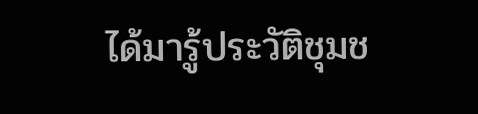ได้มารู้ประวัติชุมช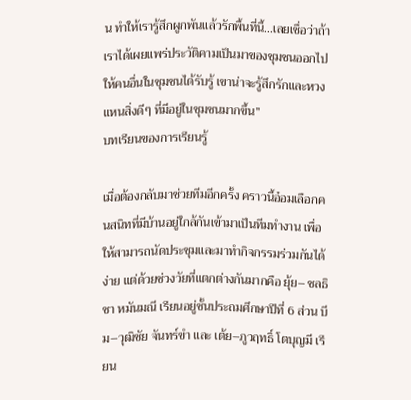น ทำให้เรารู้สึกผูกพันแล้วรักพื้นที่นี้...เลยเชื่อว่าถ้าเราได้เผยแพร่ประวัติคามเป็นมาของชุมชนออกไปให้คนอื่นในชุมชนได้รับรู้ เขาน่าจะรู้สึกรักและหวงแหนสิ่งดีๆ ที่มีอยู่ในชุมชนมากขึ้น”
บทเรียนของการเรียนรู้

เมื่อต้องกลับมาช่วยทีมอีกครั้ง คราวนี้อ๋อมเลือกคนสนิทที่มีบ้านอยู่ใกล้กันเข้ามาเป็นทีมทำงาน เพื่อให้สามารถนัดประชุมและมาทำกิจกรรมร่วมกันได้ง่าย แต่ด้วยช่วงวัยที่แตกต่างกันมากคือ ยุ้ย– ชลธิชา หมันมณี เรียนอยู่ชั้นประถมศึกษาปีที่ 6 ส่วน บีม–วุฒิชัย จันทร์ขำ และ เต้ย–ภูวฤทธิ์ โตบุญมี เรียน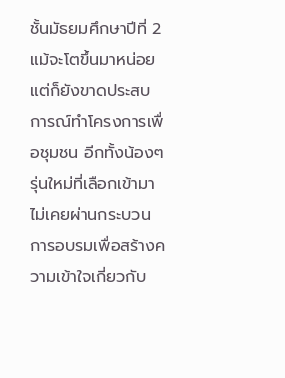ชั้นมัธยมศึกษาปีที่ 2 แม้จะโตขึ้นมาหน่อยแต่ก็ยังขาดประสบการณ์ทำโครงการเพื่อชุมชน อีกทั้งน้องๆ รุ่นใหม่ที่เลือกเข้ามา ไม่เคยผ่านกระบวนการอบรมเพื่อสร้างความเข้าใจเกี่ยวกับ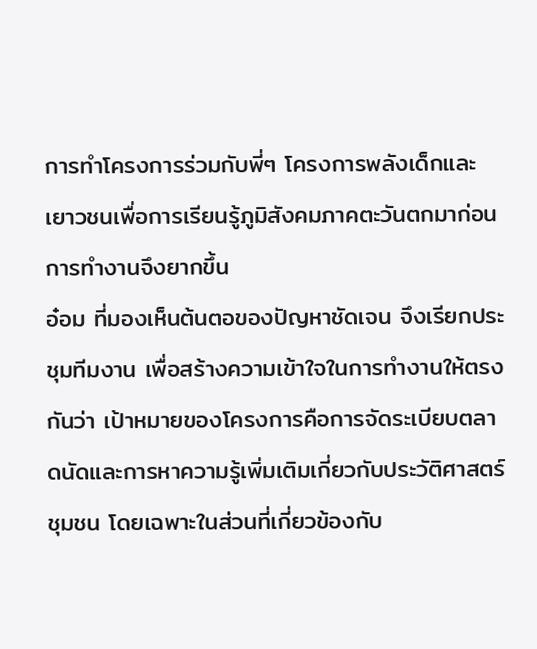การทำโครงการร่วมกับพี่ๆ โครงการพลังเด็กและเยาวชนเพื่อการเรียนรู้ภูมิสังคมภาคตะวันตกมาก่อน การทำงานจึงยากขึ้น
อ๋อม ที่มองเห็นต้นตอของปัญหาชัดเจน จึงเรียกประชุมทีมงาน เพื่อสร้างความเข้าใจในการทำงานให้ตรงกันว่า เป้าหมายของโครงการคือการจัดระเบียบตลาดนัดและการหาความรู้เพิ่มเติมเกี่ยวกับประวัติศาสตร์ชุมชน โดยเฉพาะในส่วนที่เกี่ยวข้องกับ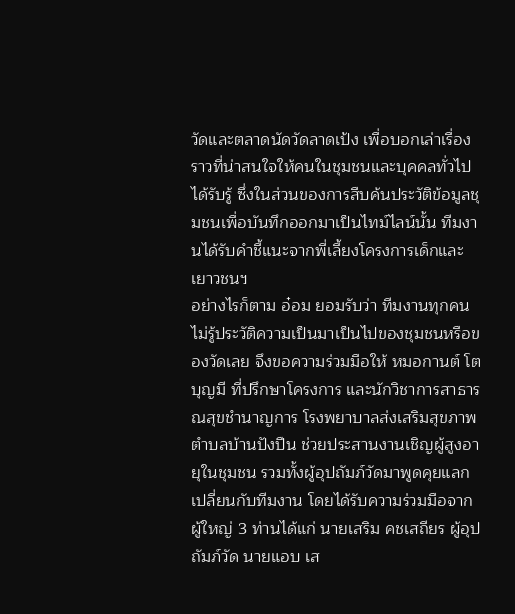วัดและตลาดนัดวัดลาดเป้ง เพื่อบอกเล่าเรื่องราวที่น่าสนใจให้คนในชุมชนและบุคคลทั่วไปได้รับรู้ ซึ่งในส่วนของการสืบค้นประวัติข้อมูลชุมชนเพื่อบันทึกออกมาเป็นไทม์ไลน์นั้น ทีมงานได้รับคำชี้แนะจากพี่เลี้ยงโครงการเด็กและเยาวชนฯ
อย่างไรก็ตาม อ๋อม ยอมรับว่า ทีมงานทุกคนไม่รู้ประวัติความเป็นมาเป็นไปของชุมชนหรือของวัดเลย จึงขอความร่วมมือให้ หมอกานต์ โตบุญมี ที่ปรึกษาโครงการ และนักวิชาการสาธารณสุขชำนาญการ โรงพยาบาลส่งเสริมสุขภาพตำบลบ้านปังปืน ช่วยประสานงานเชิญผู้สูงอายุในชุมชน รวมทั้งผู้อุปถัมภ์วัดมาพูดคุยแลกเปลี่ยนกับทีมงาน โดยได้รับความร่วมมือจากผู้ใหญ่ 3 ท่านได้แก่ นายเสริม คชเสถียร ผู้อุปถัมภ์วัด นายแอบ เส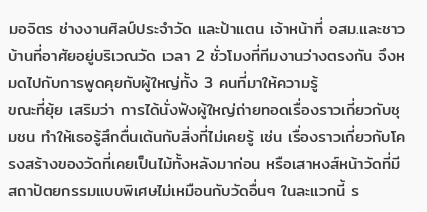มอจิตร ช่างงานศิลป์ประจำวัด และป้าแตน เจ้าหน้าที่ อสม.และชาวบ้านที่อาศัยอยู่บริเวณวัด เวลา 2 ชั่วโมงที่ทีมงานว่างตรงกัน จึงหมดไปกับการพูดคุยกับผู้ใหญ่ทั้ง 3 คนที่มาให้ความรู้
ขณะที่ยุ้ย เสริมว่า การได้นั่งฟังผู้ใหญ่ถ่ายทอดเรื่องราวเกี่ยวกับชุมชน ทำให้เธอรู้สึกตื่นเต้นกับสิ่งที่ไม่เคยรู้ เช่น เรื่องราวเกี่ยวกับโครงสร้างของวัดที่เคยเป็นไม้ทั้งหลังมาก่อน หรือเสาหงส์หน้าวัดที่มีสถาปัตยกรรมแบบพิเศษไม่เหมือนกับวัดอื่นๆ ในละแวกนี้ ร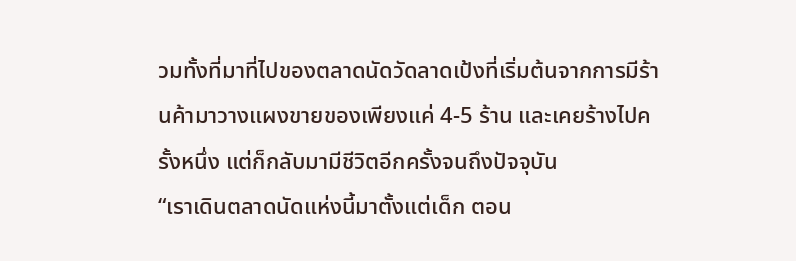วมทั้งที่มาที่ไปของตลาดนัดวัดลาดเป้งที่เริ่มต้นจากการมีร้านค้ามาวางแผงขายของเพียงแค่ 4-5 ร้าน และเคยร้างไปครั้งหนึ่ง แต่ก็กลับมามีชีวิตอีกครั้งจนถึงปัจจุบัน
“เราเดินตลาดนัดแห่งนี้มาตั้งแต่เด็ก ตอน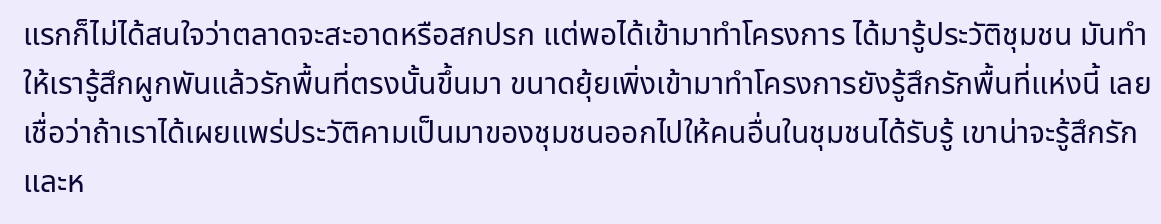แรกก็ไม่ได้สนใจว่าตลาดจะสะอาดหรือสกปรก แต่พอได้เข้ามาทำโครงการ ได้มารู้ประวัติชุมชน มันทำให้เรารู้สึกผูกพันแล้วรักพื้นที่ตรงนั้นขึ้นมา ขนาดยุ้ยเพิ่งเข้ามาทำโครงการยังรู้สึกรักพื้นที่แห่งนี้ เลยเชื่อว่าถ้าเราได้เผยแพร่ประวัติคามเป็นมาของชุมชนออกไปให้คนอื่นในชุมชนได้รับรู้ เขาน่าจะรู้สึกรักและห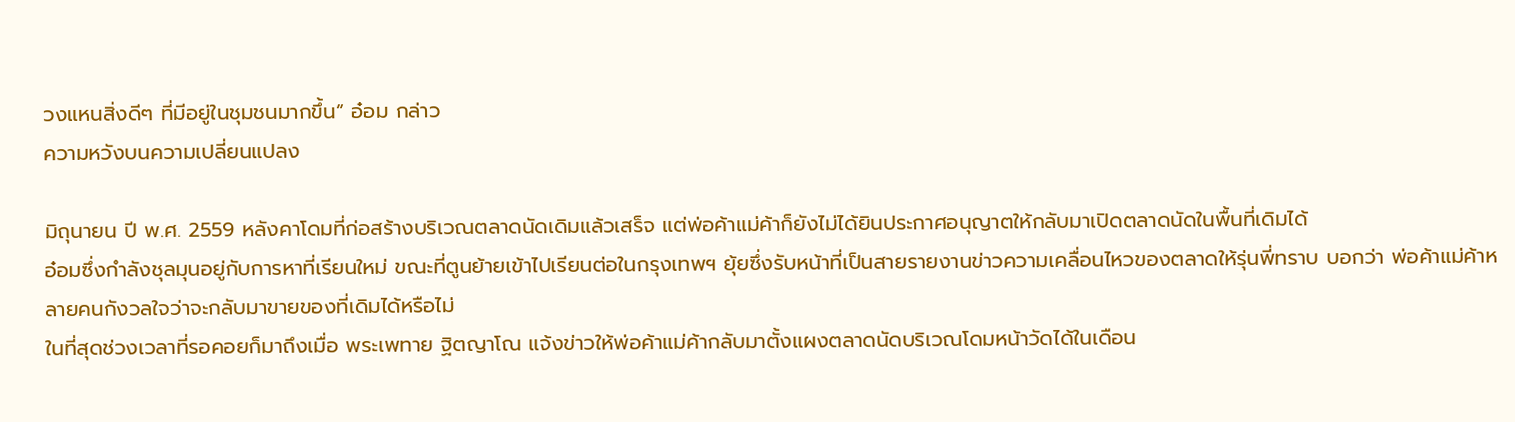วงแหนสิ่งดีๆ ที่มีอยู่ในชุมชนมากขึ้น” อ๋อม กล่าว
ความหวังบนความเปลี่ยนแปลง

มิถุนายน ปี พ.ศ. 2559 หลังคาโดมที่ก่อสร้างบริเวณตลาดนัดเดิมแล้วเสร็จ แต่พ่อค้าแม่ค้าก็ยังไม่ได้ยินประกาศอนุญาตให้กลับมาเปิดตลาดนัดในพื้นที่เดิมได้
อ๋อมซึ่งกำลังชุลมุนอยู่กับการหาที่เรียนใหม่ ขณะที่ตูนย้ายเข้าไปเรียนต่อในกรุงเทพฯ ยุ้ยซึ่งรับหน้าที่เป็นสายรายงานข่าวความเคลื่อนไหวของตลาดให้รุ่นพี่ทราบ บอกว่า พ่อค้าแม่ค้าหลายคนกังวลใจว่าจะกลับมาขายของที่เดิมได้หรือไม่
ในที่สุดช่วงเวลาที่รอคอยก็มาถึงเมื่อ พระเพทาย ฐิตญาโณ แจ้งข่าวให้พ่อค้าแม่ค้ากลับมาตั้งแผงตลาดนัดบริเวณโดมหน้าวัดได้ในเดือน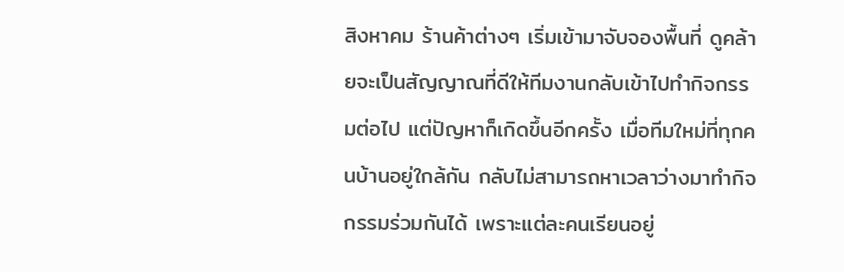สิงหาคม ร้านค้าต่างๆ เริ่มเข้ามาจับจองพื้นที่ ดูคล้ายจะเป็นสัญญาณที่ดีให้ทีมงานกลับเข้าไปทำกิจกรรมต่อไป แต่ปัญหาก็เกิดขึ้นอีกครั้ง เมื่อทีมใหม่ที่ทุกคนบ้านอยู่ใกล้กัน กลับไม่สามารถหาเวลาว่างมาทำกิจกรรมร่วมกันได้ เพราะแต่ละคนเรียนอยู่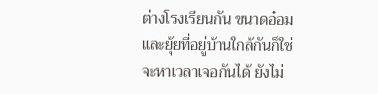ต่างโรงเรียนกัน ขนาดอ๋อมและยุ้ยที่อยู่บ้านใกล้กันก็ใช่จะหาเวลาเจอกันได้ ยังไม่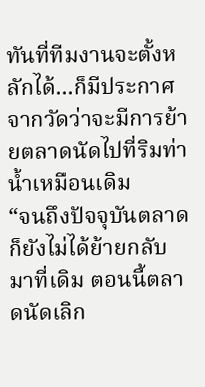ทันที่ทีมงานจะตั้งหลักได้...ก็มีประกาศจากวัดว่าจะมีการย้ายตลาดนัดไปที่ริมท่าน้ำเหมือนเดิม
“จนถึงปัจจุบันตลาดก็ยังไม่ได้ย้ายกลับมาที่เดิม ตอนนี้ตลาดนัดเลิก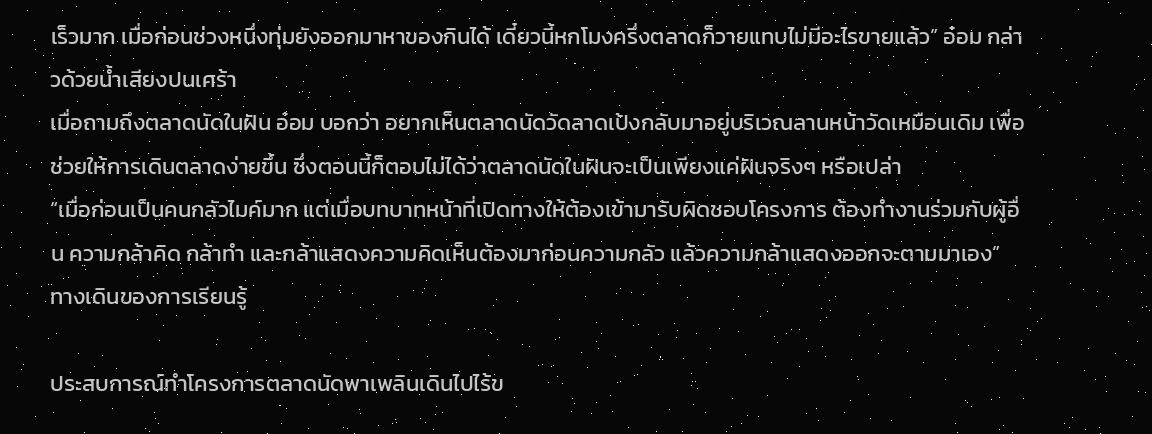เร็วมาก เมื่อก่อนช่วงหนึ่งทุ่มยังออกมาหาของกินได้ เดี๋ยวนี้หกโมงครึ่งตลาดก็วายแทบไม่มีอะไรขายแล้ว” อ๋อม กล่าวด้วยน้ำเสียงปนเศร้า
เมื่อถามถึงตลาดนัดในฝัน อ๋อม บอกว่า อยากเห็นตลาดนัดวัดลาดเป้งกลับมาอยู่บริเวณลานหน้าวัดเหมือนเดิม เพื่อช่วยให้การเดินตลาดง่ายขึ้น ซึ่งตอนนี้ก็ตอบไม่ได้ว่าตลาดนัดในฝันจะเป็นเพียงแค่ฝันจริงๆ หรือเปล่า
“เมื่อก่อนเป็นคนกลัวไมค์มาก แต่เมื่อบทบาทหน้าที่เปิดทางให้ต้องเข้ามารับผิดชอบโครงการ ต้องทำงานร่วมกับผู้อื่น ความกล้าคิด กล้าทำ และกล้าแสดงความคิดเห็นต้องมาก่อนความกลัว แล้วความกล้าแสดงออกจะตามมาเอง”
ทางเดินของการเรียนรู้

ประสบการณ์ทำโครงการตลาดนัดพาเพลินเดินไปไร้ข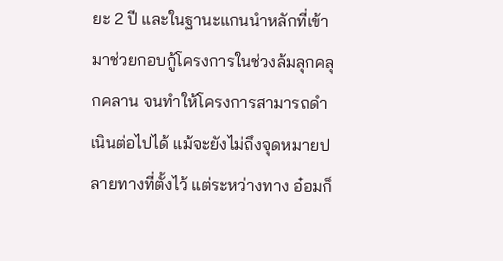ยะ 2 ปี และในฐานะแกนนำหลักที่เข้ามาช่วยกอบกู้โครงการในช่วงล้มลุกคลุกคลาน จนทำให้โครงการสามารถดำเนินต่อไปได้ แม้จะยังไม่ถึงจุดหมายปลายทางที่ตั้งไว้ แต่ระหว่างทาง อ๋อมก็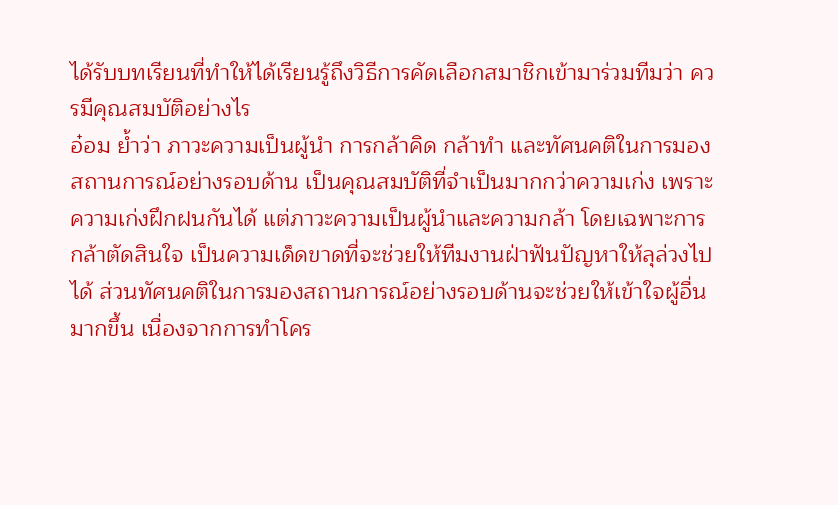ได้รับบทเรียนที่ทำให้ได้เรียนรู้ถึงวิธีการคัดเลือกสมาชิกเข้ามาร่วมทีมว่า ควรมีคุณสมบัติอย่างไร
อ๋อม ย้ำว่า ภาวะความเป็นผู้นำ การกล้าคิด กล้าทำ และทัศนคติในการมองสถานการณ์อย่างรอบด้าน เป็นคุณสมบัติที่จำเป็นมากกว่าความเก่ง เพราะความเก่งฝึกฝนกันได้ แต่ภาวะความเป็นผู้นำและความกล้า โดยเฉพาะการกล้าตัดสินใจ เป็นความเด็ดขาดที่จะช่วยให้ทีมงานฝ่าฟันปัญหาให้ลุล่วงไปได้ ส่วนทัศนคติในการมองสถานการณ์อย่างรอบด้านจะช่วยให้เข้าใจผู้อื่นมากขึ้น เนื่องจากการทำโคร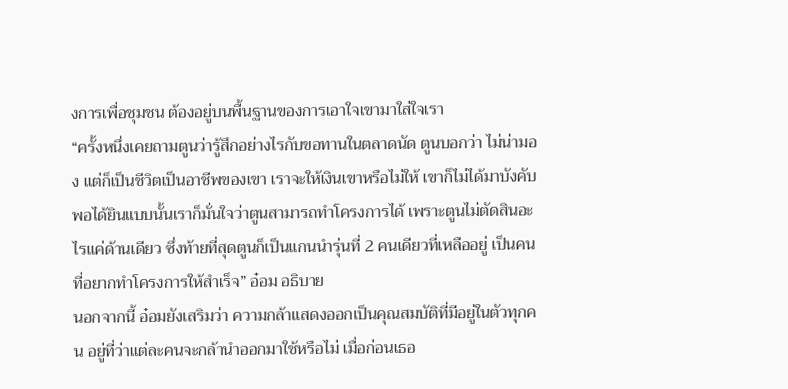งการเพื่อชุมชน ต้องอยู่บนพื้นฐานของการเอาใจเขามาใส่ใจเรา
“ครั้งหนึ่งเคยถามตูนว่ารู้สึกอย่างไรกับขอทานในตลาดนัด ตูนบอกว่า ไม่น่ามอง แต่ก็เป็นชีวิตเป็นอาชีพของเขา เราจะให้เงินเขาหรือไม่ให้ เขาก็ไม่ได้มาบังคับ พอได้ยินแบบนั้นเราก็มั่นใจว่าตูนสามารถทำโครงการได้ เพราะตูนไม่ตัดสินอะไรแค่ด้านเดียว ซึ่งท้ายที่สุดตูนก็เป็นแกนนำรุ่นที่ 2 คนเดียวที่เหลืออยู่ เป็นคนที่อยากทำโครงการให้สำเร็จ” อ๋อม อธิบาย
นอกจากนี้ อ๋อมยังเสริมว่า ความกล้าแสดงออกเป็นคุณสมบัติที่มีอยู่ในตัวทุกคน อยู่ที่ว่าแต่ละคนจะกล้านำออกมาใช้หรือไม่ เมื่อก่อนเธอ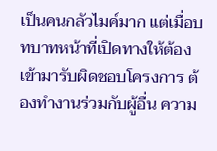เป็นคนกลัวไมค์มาก แต่เมื่อบทบาทหน้าที่เปิดทางให้ต้องเข้ามารับผิดชอบโครงการ ต้องทำงานร่วมกับผู้อื่น ความ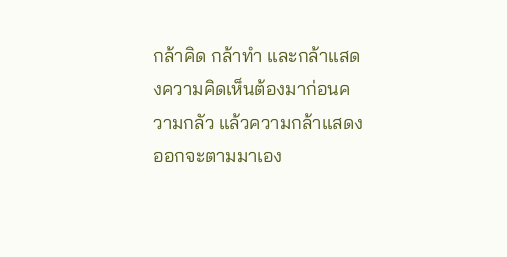กล้าคิด กล้าทำ และกล้าแสดงความคิดเห็นต้องมาก่อนความกลัว แล้วความกล้าแสดงออกจะตามมาเอง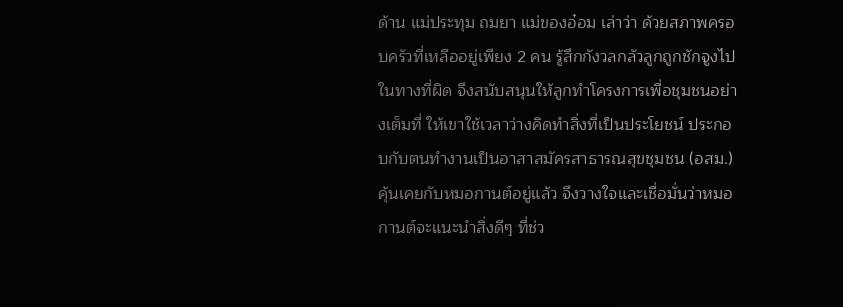ด้าน แม่ประทุม ถมยา แม่ของอ๋อม เล่าว่า ด้วยสภาพครอบครัวที่เหลืออยู่เพียง 2 คน รู้สึกกังวลกลัวลูกถูกชักจูงไปในทางที่ผิด จึงสนับสนุนให้ลูกทำโครงการเพื่อชุมชนอย่างเต็มที่ ให้เขาใช้เวลาว่างคิดทำสิ่งที่เป็นประโยชน์ ประกอบกับตนทำงานเป็นอาสาสมัครสาธารณสุขชุมชน (อสม.) คุ้นเคยกับหมอกานต์อยู่แล้ว จึงวางใจและเชื่อมั่นว่าหมอกานต์จะแนะนำสิ่งดีๆ ที่ช่ว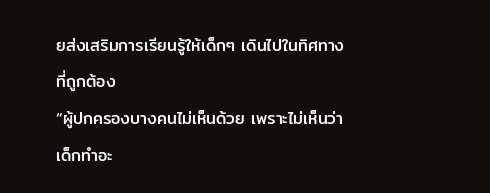ยส่งเสริมการเรียนรู้ให้เด็กๆ เดินไปในทิศทางที่ถูกต้อง
“ผู้ปกครองบางคนไม่เห็นด้วย เพราะไม่เห็นว่าเด็กทำอะ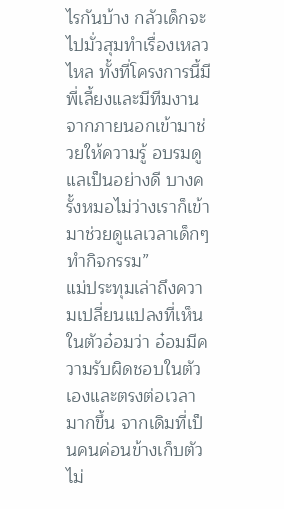ไรกันบ้าง กลัวเด็กจะไปมั่วสุมทำเรื่องเหลวไหล ทั้งที่โครงการนี้มีพี่เลี้ยงและมีทีมงานจากภายนอกเข้ามาช่วยให้ความรู้ อบรมดูแลเป็นอย่างดี บางครั้งหมอไม่ว่างเราก็เข้ามาช่วยดูแลเวลาเด็กๆ ทำกิจกรรม”
แม่ประทุมเล่าถึงความเปลี่ยนแปลงที่เห็นในตัวอ๋อมว่า อ๋อมมีความรับผิดชอบในตัวเองและตรงต่อเวลามากขึ้น จากเดิมที่เป็นคนค่อนข้างเก็บตัว ไม่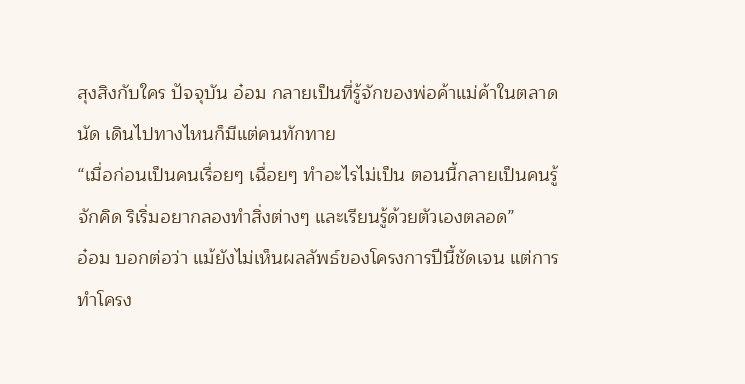สุงสิงกับใคร ปัจจุบัน อ๋อม กลายเป็นที่รู้จักของพ่อค้าแม่ค้าในตลาดนัด เดินไปทางไหนก็มีแต่คนทักทาย
“เมื่อก่อนเป็นคนเรื่อยๆ เฉื่อยๆ ทำอะไรไม่เป็น ตอนนี้กลายเป็นคนรู้จักคิด ริเริ่มอยากลองทำสิ่งต่างๆ และเรียนรู้ด้วยตัวเองตลอด”
อ๋อม บอกต่อว่า แม้ยังไม่เห็นผลลัพธ์ของโครงการปีนี้ชัดเจน แต่การทำโครง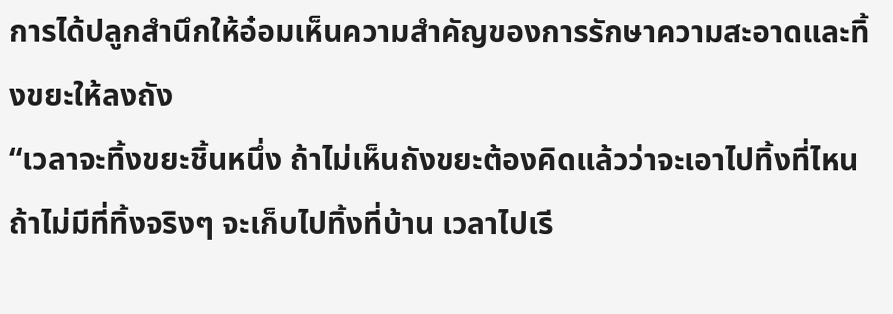การได้ปลูกสำนึกให้อ๋อมเห็นความสำคัญของการรักษาความสะอาดและทิ้งขยะให้ลงถัง
“เวลาจะทิ้งขยะชิ้นหนึ่ง ถ้าไม่เห็นถังขยะต้องคิดแล้วว่าจะเอาไปทิ้งที่ไหน ถ้าไม่มีที่ทิ้งจริงๆ จะเก็บไปทิ้งที่บ้าน เวลาไปเรี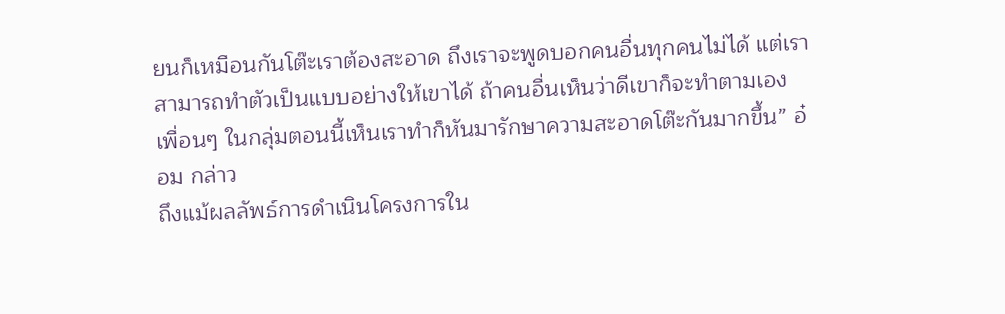ยนก็เหมือนกันโต๊ะเราต้องสะอาด ถึงเราจะพูดบอกคนอื่นทุกคนไม่ได้ แต่เราสามารถทำตัวเป็นแบบอย่างให้เขาได้ ถ้าคนอื่นเห็นว่าดีเขาก็จะทำตามเอง เพื่อนๆ ในกลุ่มตอนนี้เห็นเราทำก็หันมารักษาความสะอาดโต๊ะกันมากขึ้น” อ๋อม กล่าว
ถึงแม้ผลลัพธ์การดำเนินโครงการใน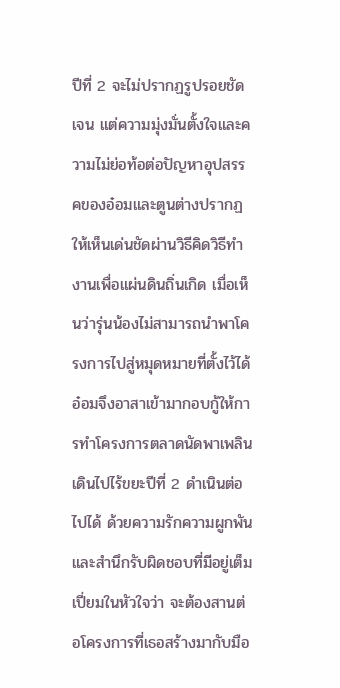ปีที่ 2 จะไม่ปรากฏรูปรอยชัดเจน แต่ความมุ่งมั่นตั้งใจและความไม่ย่อท้อต่อปัญหาอุปสรรคของอ๋อมและตูนต่างปรากฏให้เห็นเด่นชัดผ่านวิธีคิดวิธีทำงานเพื่อแผ่นดินถิ่นเกิด เมื่อเห็นว่ารุ่นน้องไม่สามารถนำพาโครงการไปสู่หมุดหมายที่ตั้งไว้ได้ อ๋อมจึงอาสาเข้ามากอบกู้ให้การทำโครงการตลาดนัดพาเพลินเดินไปไร้ขยะปีที่ 2 ดำเนินต่อไปได้ ด้วยความรักความผูกพัน และสำนึกรับผิดชอบที่มีอยู่เต็มเปี่ยมในหัวใจว่า จะต้องสานต่อโครงการที่เธอสร้างมากับมือ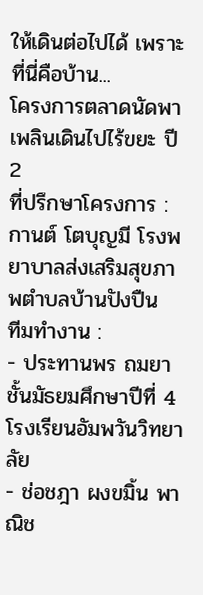ให้เดินต่อไปได้ เพราะที่นี่คือบ้าน...
โครงการตลาดนัดพาเพลินเดินไปไร้ขยะ ปี 2
ที่ปรึกษาโครงการ : กานต์ โตบุญมี โรงพยาบาลส่งเสริมสุขภาพตำบลบ้านปังปืน
ทีมทำงาน :
- ประทานพร ถมยา ชั้นมัธยมศึกษาปีที่ 4 โรงเรียนอัมพวันวิทยาลัย
- ช่อชฎา ผงขมิ้น พาณิช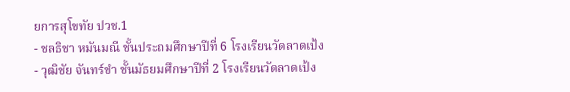ยการสุโขทัย ปวช.1
- ชลธิชา หมันมณี ชั้นประถมศึกษาปีที่ 6 โรงเรียนวัดลาดเป้ง
- วุฒิชัย จันทร์ขำ ชั้นมัธยมศึกษาปีที่ 2 โรงเรียนวัดลาดเป้ง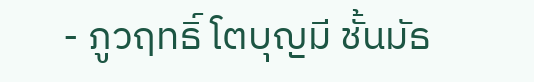- ภูวฤทธิ์ โตบุญมี ชั้นมัธ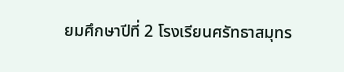ยมศึกษาปีที่ 2 โรงเรียนศรัทธาสมุทร